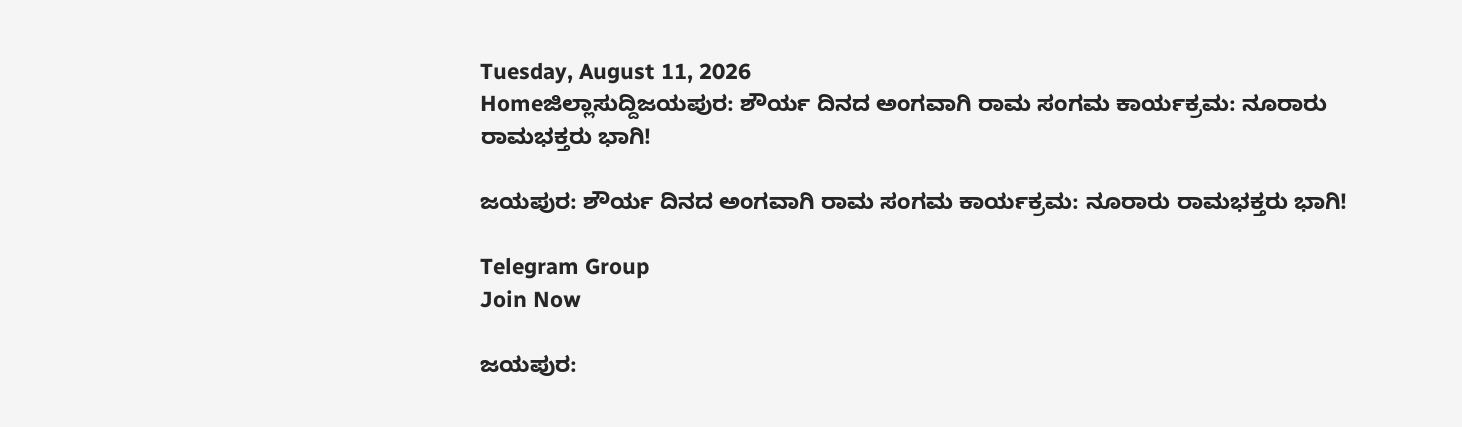Tuesday, August 11, 2026
Homeಜಿಲ್ಲಾಸುದ್ದಿಜಯಪುರ: ಶೌರ್ಯ ದಿನದ ಅಂಗವಾಗಿ ರಾಮ ಸಂಗಮ ಕಾರ್ಯಕ್ರಮ: ನೂರಾರು ರಾಮಭಕ್ತರು ಭಾಗಿ!

ಜಯಪುರ: ಶೌರ್ಯ ದಿನದ ಅಂಗವಾಗಿ ರಾಮ ಸಂಗಮ ಕಾರ್ಯಕ್ರಮ: ನೂರಾರು ರಾಮಭಕ್ತರು ಭಾಗಿ!

Telegram Group
Join Now

ಜಯಪುರ: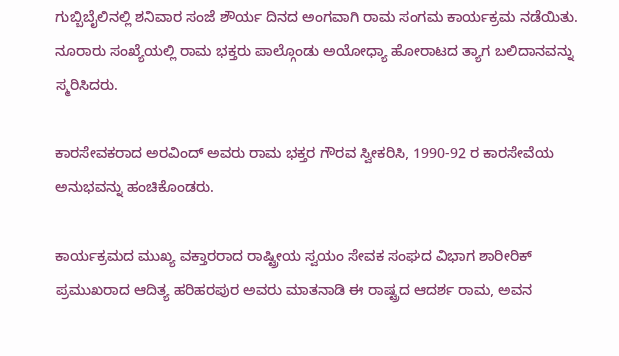ಗುಬ್ಬಿಬೈಲಿನಲ್ಲಿ ಶನಿವಾರ ಸಂಜೆ ಶೌರ್ಯ ದಿನದ ಅಂಗವಾಗಿ ರಾಮ ಸಂಗಮ ಕಾರ್ಯಕ್ರಮ ನಡೆಯಿತು. ನೂರಾರು ಸಂಖ್ಯೆಯಲ್ಲಿ ರಾಮ ಭಕ್ತರು ಪಾಲ್ಗೊಂಡು ಅಯೋಧ್ಯಾ ಹೋರಾಟದ ತ್ಯಾಗ ಬಲಿದಾನವನ್ನು ಸ್ಮರಿಸಿದರು.

ಕಾರಸೇವಕರಾದ ಅರವಿಂದ್ ಅವರು ರಾಮ ಭಕ್ತರ ಗೌರವ ಸ್ವೀಕರಿಸಿ, 1990-92 ರ ಕಾರಸೇವೆಯ ಅನುಭವನ್ನು ಹಂಚಿಕೊಂಡರು.

ಕಾರ್ಯಕ್ರಮದ ಮುಖ್ಯ ವಕ್ತಾರರಾದ ರಾಷ್ಟ್ರೀಯ ಸ್ವಯಂ ಸೇವಕ ಸಂಘದ ವಿಭಾಗ ಶಾರೀರಿಕ್ ಪ್ರಮುಖರಾದ ಆದಿತ್ಯ ಹರಿಹರಪುರ ಅವರು ಮಾತನಾಡಿ ಈ ರಾಷ್ಟ್ರದ ಆದರ್ಶ ರಾಮ, ಅವನ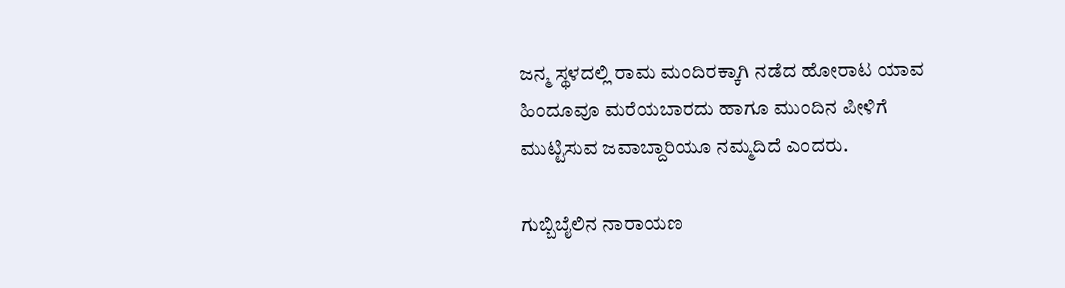ಜನ್ಮ ಸ್ಥಳದಲ್ಲಿ ರಾಮ ಮಂದಿರಕ್ಕಾಗಿ ನಡೆದ ಹೋರಾಟ ಯಾವ ಹಿಂದೂವೂ ಮರೆಯಬಾರದು ಹಾಗೂ ಮುಂದಿನ ಪೀಳಿಗೆ ಮುಟ್ಟಿಸುವ ಜವಾಬ್ದಾರಿಯೂ ನಮ್ಮದಿದೆ ಎಂದರು.

ಗುಬ್ಬಿಬೈಲಿನ ನಾರಾಯಣ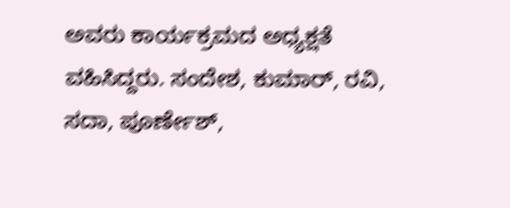ಅವರು ಕಾರ್ಯಕ್ರಮದ ಅಧ್ಯಕ್ಷತೆ ವಹಿಸಿದ್ದರು. ಸಂದೇಶ, ಕುಮಾರ್, ರವಿ, ಸದಾ, ಪೂರ್ಣೇಶ್,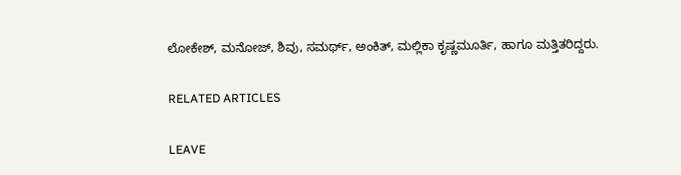ಲೋಕೇಶ್, ಮನೋಜ್, ಶಿವು, ಸಮರ್ಥ್, ಅಂಕಿತ್, ಮಲ್ಲಿಕಾ ಕೃಷ್ಣಮೂರ್ತಿ, ಹಾಗೂ ಮತ್ತಿತರಿದ್ದರು.

RELATED ARTICLES

LEAVE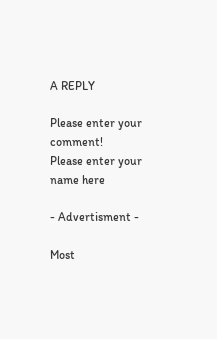A REPLY

Please enter your comment!
Please enter your name here

- Advertisment -

Most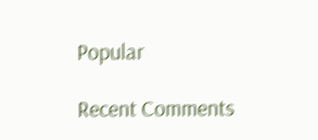Popular

Recent Comments